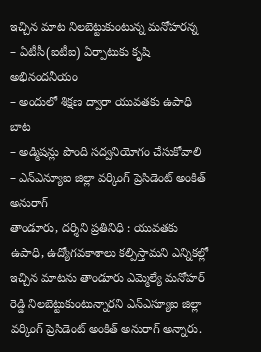ఇచ్చిన మాట నిలబెట్టుకుంటున్న మనోహరన్న
– ఏటీసీ(ఐటీఐ) ఏర్పాటుకు కృషి అభినందనీయం
– అందులో శిక్షణ ద్వారా యువతకు ఉపాధి బాట
– అడ్మిషన్లు పొంది సద్వనియోగం చేసుకోవాలి
– ఎన్ఎన్యూఐ జిల్లా వర్కింగ్ ప్రెసిడెంట్ అంకిత్ అనురాగ్
తాండూరు, దర్శిని ప్రతినిధి : యువతకు ఉపాధి, ఉద్యోగవకాశాలు కల్పిస్తామని ఎన్నికల్లో ఇచ్చిన మాటను తాండూరు ఎమ్మెల్యే మనోహర్ రెడ్డి నిలబెట్టుకుంటున్నారని ఎన్ఎస్యూఐ జిల్లా వర్కింగ్ ప్రెసిడెంట్ అంకిత్ అనురాగ్ అన్నారు.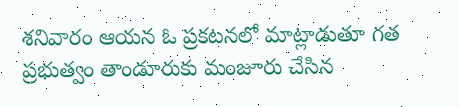శనివారం ఆయన ఓ ప్రకటనలో మాట్లాడుతూ గత ప్రభుత్వం తాండూరుకు మంజూరు చేసిన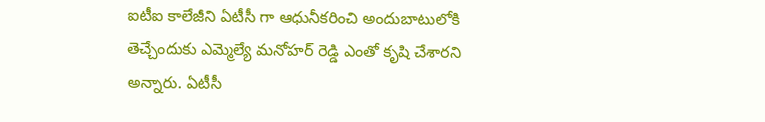ఐటీఐ కాలేజీని ఏటీసీ గా ఆధునీకరించి అందుబాటులోకి తెచ్చేందుకు ఎమ్మెల్యే మనోహర్ రెడ్డి ఎంతో కృషి చేశారని అన్నారు. ఏటీసీ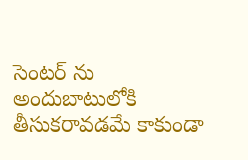సెంటర్ ను అందుబాటులోకి తీసుకరావడమే కాకుండా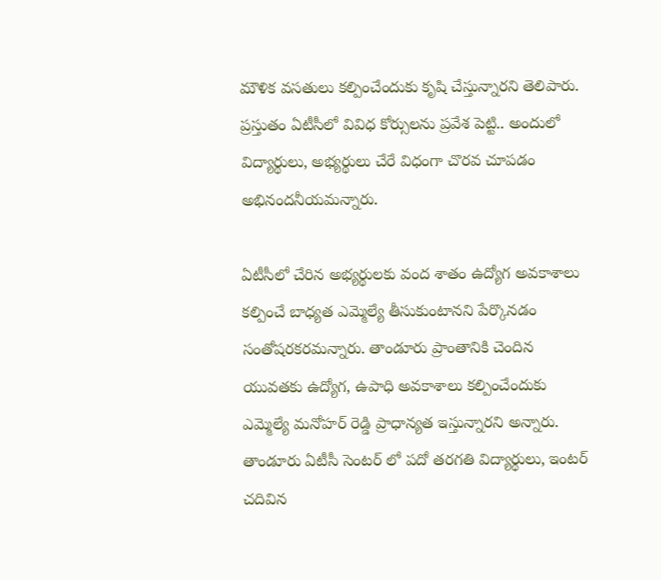మౌళిక వసతులు కల్పించేందుకు కృషి చేస్తున్నారని తెలిపారు. ప్రస్తుతం ఏటీసీలో వివిధ కోర్సులను ప్రవేశ పెట్టి.. అందులో విద్యార్థులు, అభ్యర్థులు చేరే విధంగా చొరవ చూపడం అభినందనీయమన్నారు.

ఏటీసీలో చేరిన అభ్యర్థులకు వంద శాతం ఉద్యోగ అవకాశాలు కల్పించే బాధ్యత ఎమ్మెల్యే తీసుకుంటానని పేర్కొనడం సంతోషరకరమన్నారు. తాండూరు ప్రాంతానికి చెందిన యువతకు ఉద్యోగ, ఉపాధి అవకాశాలు కల్పించేందుకు ఎమ్మెల్యే మనోహర్ రెడ్డి ప్రాధాన్యత ఇస్తున్నారని అన్నారు. తాండూరు ఏటీసీ సెంటర్ లో పదో తరగతి విద్యార్థులు, ఇంటర్ చదివిన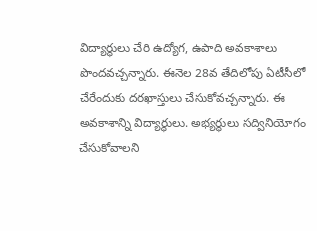విద్యార్థులు చేరి ఉద్యోగ, ఉపాది అవకాశాలు పొందవచ్చన్నారు. ఈనెల 28వ తేదిలోపు ఏటీసీలో చేరేందుకు దరఖాస్తులు చేసుకోవచ్చన్నారు. ఈ అవకాశాన్ని విద్యార్థులు. అభ్యర్థులు సద్వినియోగం చేసుకోవాలని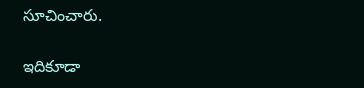సూచించారు.

ఇదికూడా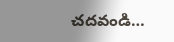చదవండి…